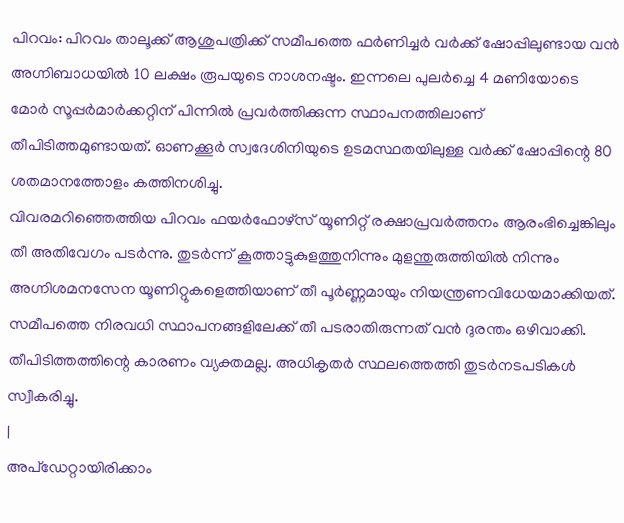പിറവം: പിറവം താലൂക്ക് ആശുപത്രിക്ക് സമീപത്തെ ഫർണിച്ചർ വർക്ക് ഷോപ്പിലുണ്ടായ വൻ അഗ്നിബാധയിൽ 10 ലക്ഷം രൂപയുടെ നാശനഷ്ടം. ഇന്നലെ പുലർച്ചെ 4 മണിയോടെ മോർ സൂപ്പർമാർക്കറ്റിന് പിന്നിൽ പ്രവർത്തിക്കുന്ന സ്ഥാപനത്തിലാണ് തീപിടിത്തമുണ്ടായത്. ഓണക്കൂർ സ്വദേശിനിയുടെ ഉടമസ്ഥതയിലുള്ള വർക്ക് ഷോപ്പിന്റെ 80 ശതമാനത്തോളം കത്തിനശിച്ചു.
വിവരമറിഞ്ഞെത്തിയ പിറവം ഫയർഫോഴ്സ് യൂണിറ്റ് രക്ഷാപ്രവർത്തനം ആരംഭിച്ചെങ്കിലും തീ അതിവേഗം പടർന്നു. തുടർന്ന് കൂത്താട്ടുകുളത്തുനിന്നും മുളന്തുരുത്തിയിൽ നിന്നും അഗ്നിശമനസേന യൂണിറ്റുകളെത്തിയാണ് തീ പൂർണ്ണമായും നിയന്ത്രണവിധേയമാക്കിയത്. സമീപത്തെ നിരവധി സ്ഥാപനങ്ങളിലേക്ക് തീ പടരാതിരുന്നത് വൻ ദുരന്തം ഒഴിവാക്കി. തീപിടിത്തത്തിന്റെ കാരണം വ്യക്തമല്ല. അധികൃതർ സ്ഥലത്തെത്തി തുടർനടപടികൾ സ്വീകരിച്ചു.
|
അപ്ഡേറ്റായിരിക്കാം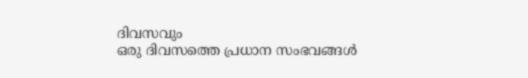ദിവസവും
ഒരു ദിവസത്തെ പ്രധാന സംഭവങ്ങൾ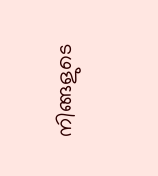നിങ്ങളുടെ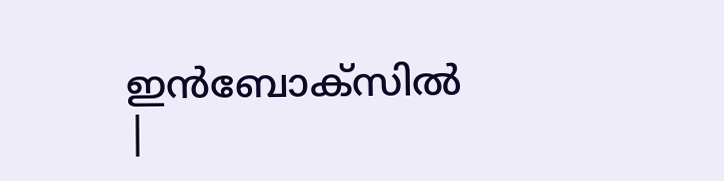ഇൻബോക്സിൽ |